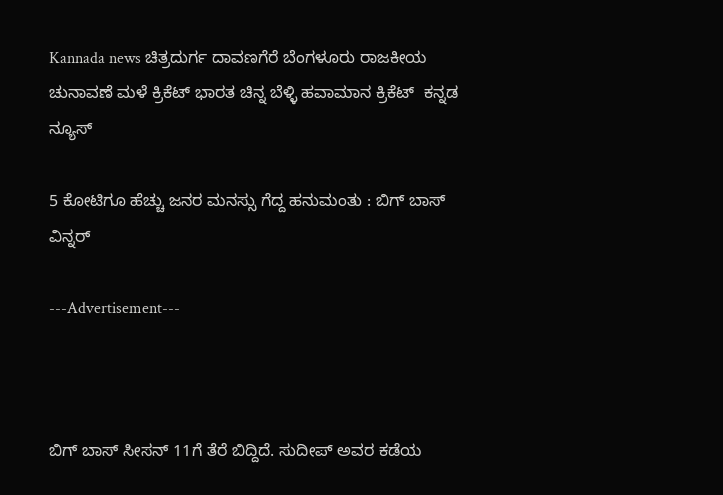Kannada news ಚಿತ್ರದುರ್ಗ ದಾವಣಗೆರೆ ಬೆಂಗಳೂರು ರಾಜಕೀಯ ಚುನಾವಣೆ ಮಳೆ ಕ್ರಿಕೆಟ್ ಭಾರತ ಚಿನ್ನ ಬೆಳ್ಳಿ ಹವಾಮಾನ ಕ್ರಿಕೆಟ್  ಕನ್ನಡ ನ್ಯೂಸ್

5 ಕೋಟಿಗೂ ಹೆಚ್ಚು ಜನರ ಮನಸ್ಸು ಗೆದ್ದ ಹನುಮಂತು : ಬಿಗ್ ಬಾಸ್ ವಿನ್ನರ್

---Advertisement---



ಬಿಗ್ ಬಾಸ್ ಸೀಸನ್ 11ಗೆ ತೆರೆ ಬಿದ್ದಿದೆ. ಸುದೀಪ್ ಅವರ ಕಡೆಯ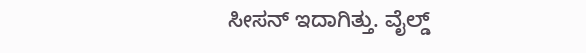ಸೀಸನ್ ಇದಾಗಿತ್ತು. ವೈಲ್ಡ್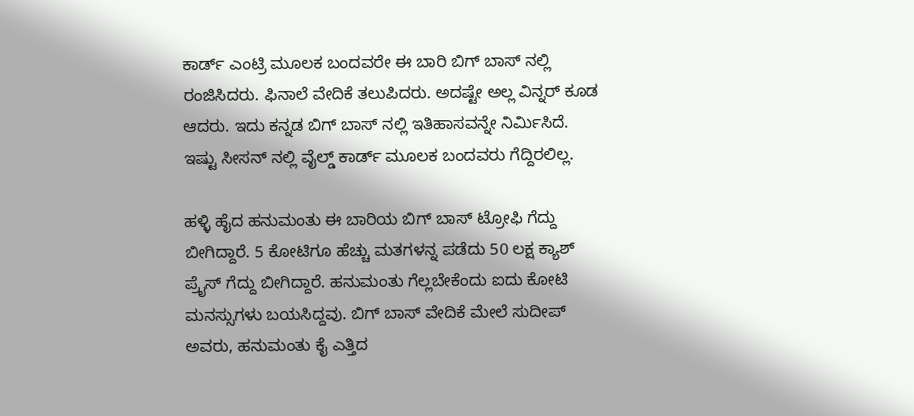ಕಾರ್ಡ್ ಎಂಟ್ರಿ ಮೂಲಕ ಬಂದವರೇ ಈ ಬಾರಿ ಬಿಗ್ ಬಾಸ್ ನಲ್ಲಿ ರಂಜಿಸಿದರು. ಫಿನಾಲೆ ವೇದಿಕೆ ತಲುಪಿದರು. ಅದಷ್ಟೇ ಅಲ್ಲ ವಿನ್ನರ್ ಕೂಡ ಆದರು. ಇದು ಕನ್ನಡ ಬಿಗ್ ಬಾಸ್ ನಲ್ಲಿ ಇತಿಹಾಸವನ್ನೇ ನಿರ್ಮಿಸಿದೆ. ಇಷ್ಟು ಸೀಸನ್ ನಲ್ಲಿ ವೈಲ್ಡ್ ಕಾರ್ಡ್ ಮೂಲಕ ಬಂದವರು ಗೆದ್ದಿರಲಿಲ್ಲ.

ಹಳ್ಳಿ ಹೈದ ಹನುಮಂತು ಈ ಬಾರಿಯ ಬಿಗ್ ಬಾಸ್ ಟ್ರೋಫಿ ಗೆದ್ದು ಬೀಗಿದ್ದಾರೆ. 5 ಕೋಟಿಗೂ ಹೆಚ್ಚು ಮತಗಳನ್ನ ಪಡೆದು 50 ಲಕ್ಷ ಕ್ಯಾಶ್ ಪ್ರೈಸ್ ಗೆದ್ದು ಬೀಗಿದ್ದಾರೆ. ಹನುಮಂತು ಗೆಲ್ಲಬೇಕೆಂದು ಐದು ಕೋಟಿ ಮನಸ್ಸುಗಳು ಬಯಸಿದ್ದವು‌. ಬಿಗ್ ಬಾಸ್ ವೇದಿಕೆ ಮೇಲೆ ಸುದೀಪ್ ಅವರು, ಹನುಮಂತು ಕೈ ಎತ್ತಿದ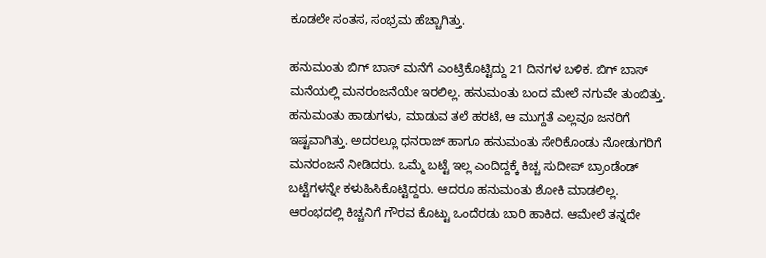ಕೂಡಲೇ ಸಂತಸ, ಸಂಭ್ರಮ ಹೆಚ್ಚಾಗಿತ್ತು.

ಹನುಮಂತು ಬಿಗ್ ಬಾಸ್ ಮನೆಗೆ ಎಂಟ್ರಿಕೊಟ್ಟಿದ್ದು 21 ದಿನಗಳ ಬಳಿಕ. ಬಿಗ್ ಬಾಸ್ ಮನೆಯಲ್ಲಿ ಮನರಂಜನೆಯೇ ಇರಲಿಲ್ಲ. ಹನುಮಂತು ಬಂದ ಮೇಲೆ ನಗುವೇ ತುಂಬಿತ್ತು. ಹನುಮಂತು ಹಾಡುಗಳು, ಮಾಡುವ ತಲೆ ಹರಟೆ, ಆ ಮುಗ್ದತೆ ಎಲ್ಲವೂ ಜನರಿಗೆ ಇಷ್ಟವಾಗಿತ್ತು. ಅದರಲ್ಲೂ ಧನರಾಜ್ ಹಾಗೂ ಹನುಮಂತು ಸೇರಿಕೊಂಡು ನೋಡುಗರಿಗೆ ಮನರಂಜನೆ ನೀಡಿದರು. ಒಮ್ಮೆ ಬಟ್ಟೆ ಇಲ್ಲ ಎಂದಿದ್ದಕ್ಕೆ ಕಿಚ್ಚ ಸುದೀಪ್ ಬ್ರಾಂಡೆಂಡ್ ಬಟ್ಟೆಗಳನ್ನೇ ಕಳುಹಿಸಿಕೊಟ್ಟಿದ್ದರು. ಆದರೂ ಹನುಮಂತು ಶೋಕಿ ಮಾಡಲಿಲ್ಲ. ಆರಂಭದಲ್ಲಿ ಕಿಚ್ಚನಿಗೆ ಗೌರವ ಕೊಟ್ಟು ಒಂದೆರಡು ಬಾರಿ ಹಾಕಿದ. ಆಮೇಲೆ ತನ್ನದೇ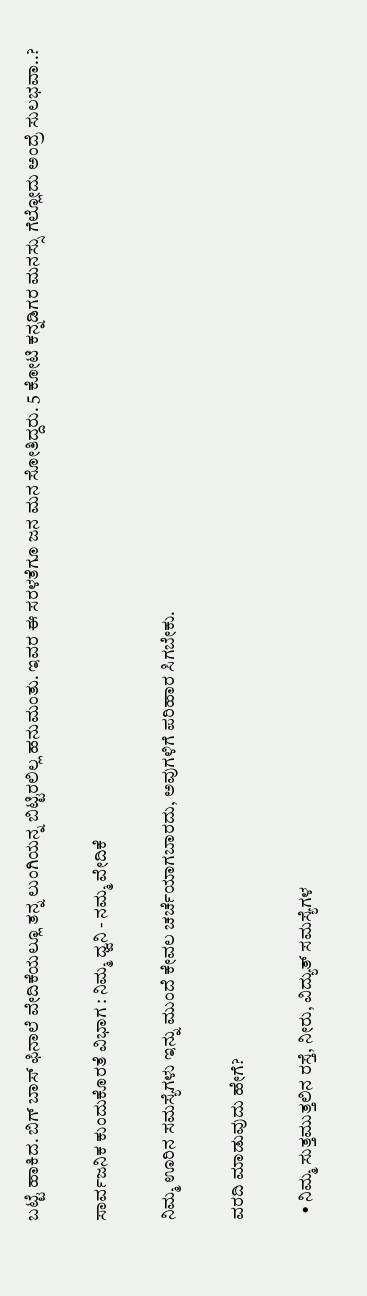ಬಟ್ಟೆ ಹಾಕಿದ. ಬಿಗ್ ಬಾಸ್ ಫಿನಾಲೆ ವೇದಿಕೆಯಲ್ಲೂ ತನ್ನ ಲುಂಗಿಯನ್ನ ಬಿಟ್ಟಿರಲಿಲ್ಲ ಹನುಮಂತು. ಇವರ ಈ ಸರಳತೆಗೂ ಜನ ಮನ ಸೋತಿದ್ದರು. 5 ಕೋಟಿ ಕನ್ನಡಿಗರ ಮನಸ್ಸು ಗೆಲ್ಲೋದು ಅಂದ್ರೆ ಸುಲಭವಾ..?

ಸಾರ್ವಜನಿಕ ಕುಂದುಕೊರತೆ ವಿಭಾಗ : ನಿಮ್ಮ ಧ್ವನಿ - ನಮ್ಮ ವೇದಿಕೆ

ನಿಮ್ಮ ಊರಿನ ಸಮಸ್ಯೆಗಳು ಇನ್ನು ಮುಂದೆ ಕೇವಲ ಚರ್ಚೆಯಾಗಬಾರದು, ಅವುಗಳಿಗೆ ಪರಿಹಾರ ಸಿಗಬೇಕು.

ವರದಿ ಮಾಡುವುದು ಹೇಗೆ?

  • ನಿಮ್ಮ ಸುತ್ತಮುತ್ತಲಿನ ರಸ್ತೆ, ನೀರು, ವಿದ್ಯುತ್ ಸಮಸ್ಯೆಗಳ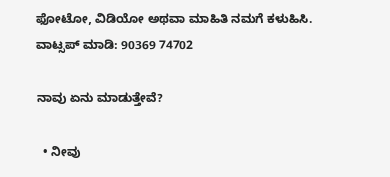ಫೋಟೋ, ವಿಡಿಯೋ ಅಥವಾ ಮಾಹಿತಿ ನಮಗೆ ಕಳುಹಿಸಿ.
ವಾಟ್ಸಪ್ ಮಾಡಿ: 90369 74702

ನಾವು ಏನು ಮಾಡುತ್ತೇವೆ?

  • ನೀವು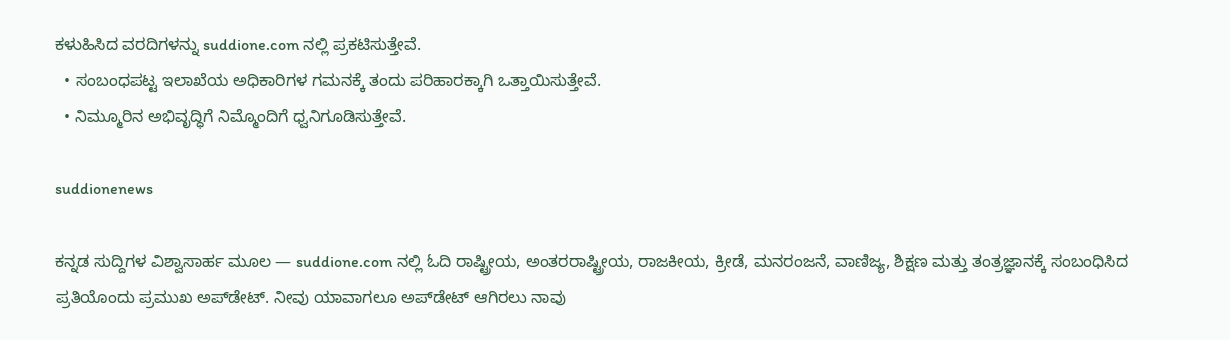ಕಳುಹಿಸಿದ ವರದಿಗಳನ್ನು suddione.com ನಲ್ಲಿ ಪ್ರಕಟಿಸುತ್ತೇವೆ.
  • ಸಂಬಂಧಪಟ್ಟ ಇಲಾಖೆಯ ಅಧಿಕಾರಿಗಳ ಗಮನಕ್ಕೆ ತಂದು ಪರಿಹಾರಕ್ಕಾಗಿ ಒತ್ತಾಯಿಸುತ್ತೇವೆ.
  • ನಿಮ್ಮೂರಿನ ಅಭಿವೃದ್ಧಿಗೆ ನಿಮ್ಮೊಂದಿಗೆ ಧ್ವನಿಗೂಡಿಸುತ್ತೇವೆ.

suddionenews

ಕನ್ನಡ ಸುದ್ದಿಗಳ ವಿಶ್ವಾಸಾರ್ಹ ಮೂಲ — suddione.com ನಲ್ಲಿ ಓದಿ ರಾಷ್ಟ್ರೀಯ, ಅಂತರರಾಷ್ಟ್ರೀಯ, ರಾಜಕೀಯ, ಕ್ರೀಡೆ, ಮನರಂಜನೆ, ವಾಣಿಜ್ಯ, ಶಿಕ್ಷಣ ಮತ್ತು ತಂತ್ರಜ್ಞಾನಕ್ಕೆ ಸಂಬಂಧಿಸಿದ ಪ್ರತಿಯೊಂದು ಪ್ರಮುಖ ಅಪ್‌ಡೇಟ್. ನೀವು ಯಾವಾಗಲೂ ಅಪ್‌ಡೇಟ್ ಆಗಿರಲು ನಾವು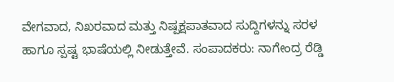ವೇಗವಾದ, ನಿಖರವಾದ ಮತ್ತು ನಿಷ್ಪಕ್ಷಪಾತವಾದ ಸುದ್ದಿಗಳನ್ನು ಸರಳ ಹಾಗೂ ಸ್ಪಷ್ಟ ಭಾಷೆಯಲ್ಲಿ ನೀಡುತ್ತೇವೆ. ಸಂಪಾದಕರು: ನಾಗೇಂದ್ರ ರೆಡ್ಡಿ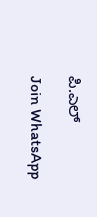ಪಿ.ಎಲ್

Join WhatsApp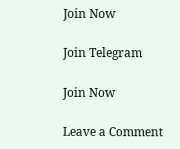Join Now

Join Telegram

Join Now

Leave a Comment